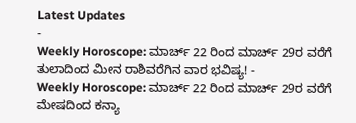Latest Updates
-
Weekly Horoscope: ಮಾರ್ಚ್ 22 ರಿಂದ ಮಾರ್ಚ್ 29ರ ವರೆಗೆ ತುಲಾದಿಂದ ಮೀನ ರಾಶಿವರೆಗಿನ ವಾರ ಭವಿಷ್ಯ! -
Weekly Horoscope: ಮಾರ್ಚ್ 22 ರಿಂದ ಮಾರ್ಚ್ 29ರ ವರೆಗೆ ಮೇಷದಿಂದ ಕನ್ಯಾ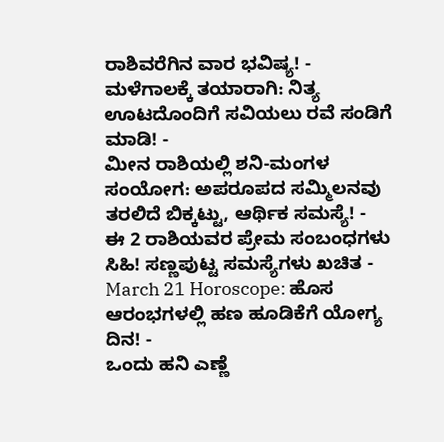ರಾಶಿವರೆಗಿನ ವಾರ ಭವಿಷ್ಯ! -
ಮಳೆಗಾಲಕ್ಕೆ ತಯಾರಾಗಿ: ನಿತ್ಯ ಊಟದೊಂದಿಗೆ ಸವಿಯಲು ರವೆ ಸಂಡಿಗೆ ಮಾಡಿ! -
ಮೀನ ರಾಶಿಯಲ್ಲಿ ಶನಿ-ಮಂಗಳ ಸಂಯೋಗ: ಅಪರೂಪದ ಸಮ್ಮಿಲನವು ತರಲಿದೆ ಬಿಕ್ಕಟ್ಟು, ಆರ್ಥಿಕ ಸಮಸ್ಯೆ! -
ಈ 2 ರಾಶಿಯವರ ಪ್ರೇಮ ಸಂಬಂಧಗಳು ಸಿಹಿ! ಸಣ್ಣಪುಟ್ಟ ಸಮಸ್ಯೆಗಳು ಖಚಿತ -
March 21 Horoscope: ಹೊಸ ಆರಂಭಗಳಲ್ಲಿ ಹಣ ಹೂಡಿಕೆಗೆ ಯೋಗ್ಯ ದಿನ! -
ಒಂದು ಹನಿ ಎಣ್ಣೆ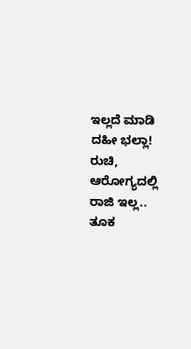ಇಲ್ಲದೆ ಮಾಡಿ ದಹೀ ಭಲ್ಲಾ! ರುಚಿ, ಆರೋಗ್ಯದಲ್ಲಿ ರಾಜಿ ಇಲ್ಲ.. ತೂಕ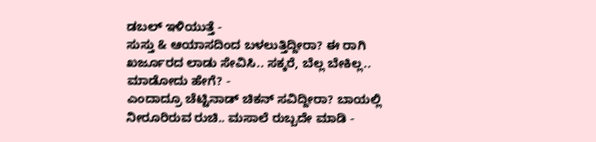ಡಬಲ್ ಇಳಿಯುತ್ತೆ -
ಸುಸ್ತು & ಆಯಾಸದಿಂದ ಬಳಲುತ್ತಿದ್ದೀರಾ? ಈ ರಾಗಿ ಖರ್ಜೂರದ ಲಾಡು ಸೇವಿಸಿ.. ಸಕ್ಕರೆ, ಬೆಲ್ಲ ಬೇಕಿಲ್ಲ.. ಮಾಡೋದು ಹೇಗೆ? -
ಎಂದಾದ್ರೂ ಚೆಟ್ಟಿನಾಡ್ ಚಿಕನ್ ಸವಿದ್ದೀರಾ? ಬಾಯಲ್ಲಿ ನೀರೂರಿರುವ ರುಚಿ.. ಮಸಾಲೆ ರುಬ್ಬದೇ ಮಾಡಿ -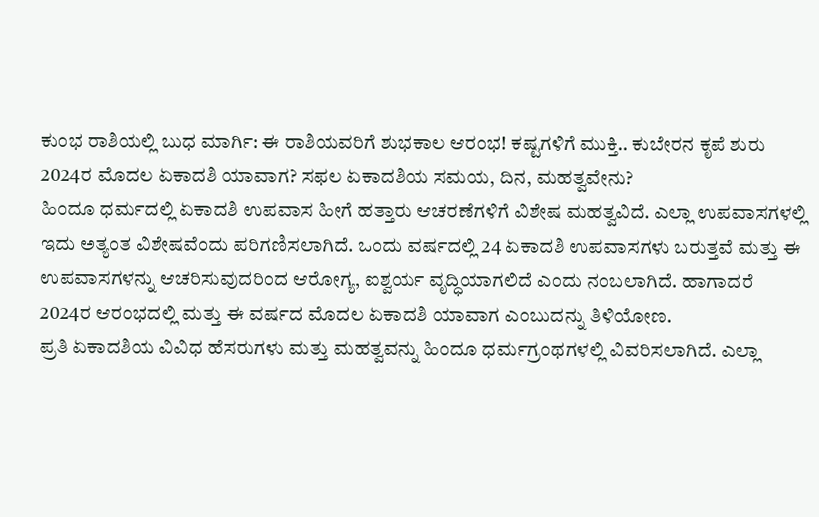ಕುಂಭ ರಾಶಿಯಲ್ಲಿ ಬುಧ ಮಾರ್ಗಿ: ಈ ರಾಶಿಯವರಿಗೆ ಶುಭಕಾಲ ಆರಂಭ! ಕಷ್ಟಗಳಿಗೆ ಮುಕ್ತಿ.. ಕುಬೇರನ ಕೃಪೆ ಶುರು
2024ರ ಮೊದಲ ಏಕಾದಶಿ ಯಾವಾಗ? ಸಫಲ ಏಕಾದಶಿಯ ಸಮಯ, ದಿನ, ಮಹತ್ವವೇನು?
ಹಿಂದೂ ಧರ್ಮದಲ್ಲಿ ಏಕಾದಶಿ ಉಪವಾಸ ಹೀಗೆ ಹತ್ತಾರು ಆಚರಣೆಗಳಿಗೆ ವಿಶೇಷ ಮಹತ್ವವಿದೆ. ಎಲ್ಲಾ ಉಪವಾಸಗಳಲ್ಲಿ ಇದು ಅತ್ಯಂತ ವಿಶೇಷವೆಂದು ಪರಿಗಣಿಸಲಾಗಿದೆ. ಒಂದು ವರ್ಷದಲ್ಲಿ 24 ಏಕಾದಶಿ ಉಪವಾಸಗಳು ಬರುತ್ತವೆ ಮತ್ತು ಈ ಉಪವಾಸಗಳನ್ನು ಆಚರಿಸುವುದರಿಂದ ಆರೋಗ್ಯ, ಐಶ್ವರ್ಯ ವೃದ್ಧಿಯಾಗಲಿದೆ ಎಂದು ನಂಬಲಾಗಿದೆ. ಹಾಗಾದರೆ 2024ರ ಆರಂಭದಲ್ಲಿ ಮತ್ತು ಈ ವರ್ಷದ ಮೊದಲ ಏಕಾದಶಿ ಯಾವಾಗ ಎಂಬುದನ್ನು ತಿಳಿಯೋಣ.
ಪ್ರತಿ ಏಕಾದಶಿಯ ವಿವಿಧ ಹೆಸರುಗಳು ಮತ್ತು ಮಹತ್ವವನ್ನು ಹಿಂದೂ ಧರ್ಮಗ್ರಂಥಗಳಲ್ಲಿ ವಿವರಿಸಲಾಗಿದೆ. ಎಲ್ಲಾ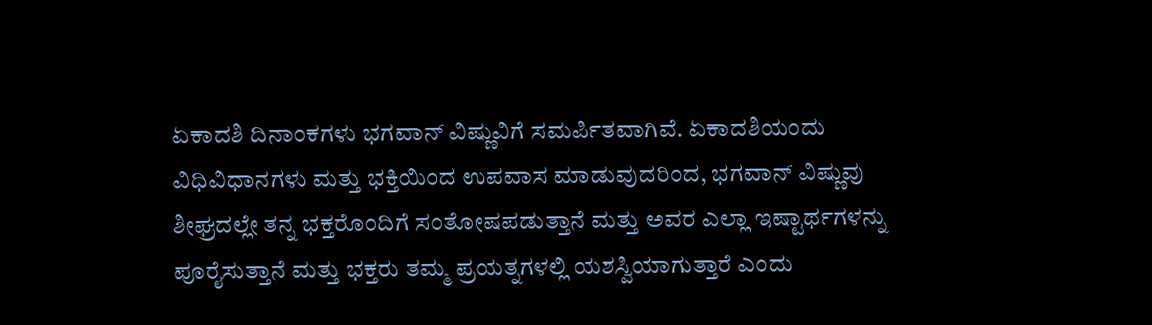ಏಕಾದಶಿ ದಿನಾಂಕಗಳು ಭಗವಾನ್ ವಿಷ್ಣುವಿಗೆ ಸಮರ್ಪಿತವಾಗಿವೆ. ಏಕಾದಶಿಯಂದು ವಿಧಿವಿಧಾನಗಳು ಮತ್ತು ಭಕ್ತಿಯಿಂದ ಉಪವಾಸ ಮಾಡುವುದರಿಂದ, ಭಗವಾನ್ ವಿಷ್ಣುವು ಶೀಘ್ರದಲ್ಲೇ ತನ್ನ ಭಕ್ತರೊಂದಿಗೆ ಸಂತೋಷಪಡುತ್ತಾನೆ ಮತ್ತು ಅವರ ಎಲ್ಲಾ ಇಷ್ಟಾರ್ಥಗಳನ್ನು ಪೂರೈಸುತ್ತಾನೆ ಮತ್ತು ಭಕ್ತರು ತಮ್ಮ ಪ್ರಯತ್ನಗಳಲ್ಲಿ ಯಶಸ್ವಿಯಾಗುತ್ತಾರೆ ಎಂದು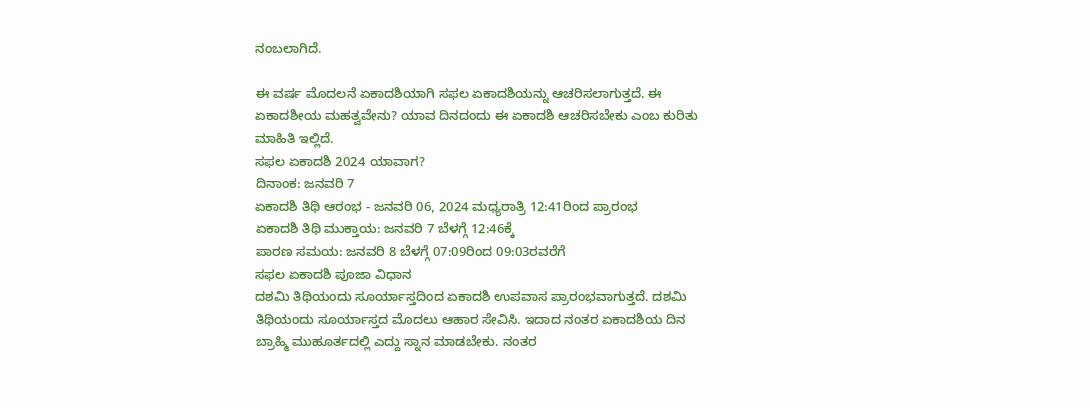ನಂಬಲಾಗಿದೆ.

ಈ ವರ್ಷ ಮೊದಲನೆ ಏಕಾದಶಿಯಾಗಿ ಸಫಲ ಏಕಾದಶಿಯನ್ನು ಆಚರಿಸಲಾಗುತ್ತದೆ. ಈ ಏಕಾದಶೀಯ ಮಹತ್ವವೇನು? ಯಾವ ದಿನದಂದು ಈ ಏಕಾದಶಿ ಆಚರಿಸಬೇಕು ಎಂಬ ಕುರಿತು ಮಾಹಿತಿ ಇಲ್ಲಿದೆ.
ಸಫಲ ಏಕಾದಶಿ 2024 ಯಾವಾಗ?
ದಿನಾಂಕ: ಜನವರಿ 7
ಏಕಾದಶಿ ತಿಥಿ ಆರಂಭ - ಜನವರಿ 06, 2024 ಮಧ್ಯರಾತ್ರಿ 12:41ರಿಂದ ಪ್ರಾರಂಭ
ಏಕಾದಶಿ ತಿಥಿ ಮುಕ್ತಾಯ: ಜನವರಿ 7 ಬೆಳಗ್ಗೆ 12:46ಕ್ಕೆ
ಪಾರಣ ಸಮಯ: ಜನವರಿ 8 ಬೆಳಗ್ಗೆ 07:09ರಿಂದ 09:03ರವರೆಗೆ
ಸಫಲ ಏಕಾದಶಿ ಪೂಜಾ ವಿಧಾನ
ದಶಮಿ ತಿಥಿಯಂದು ಸೂರ್ಯಾಸ್ತದಿಂದ ಏಕಾದಶಿ ಉಪವಾಸ ಪ್ರಾರಂಭವಾಗುತ್ತದೆ. ದಶಮಿ ತಿಥಿಯಂದು ಸೂರ್ಯಾಸ್ತದ ಮೊದಲು ಆಹಾರ ಸೇವಿಸಿ. ಇದಾದ ನಂತರ ಏಕಾದಶಿಯ ದಿನ ಬ್ರಾಹ್ಮಿ ಮುಹೂರ್ತದಲ್ಲಿ ಎದ್ದು ಸ್ನಾನ ಮಾಡಬೇಕು. ನಂತರ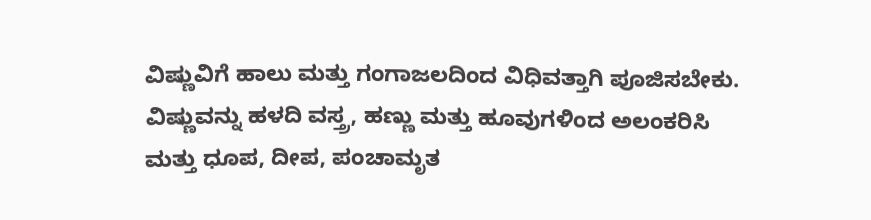ವಿಷ್ಣುವಿಗೆ ಹಾಲು ಮತ್ತು ಗಂಗಾಜಲದಿಂದ ವಿಧಿವತ್ತಾಗಿ ಪೂಜಿಸಬೇಕು.
ವಿಷ್ಣುವನ್ನು ಹಳದಿ ವಸ್ತ್ರ, ಹಣ್ಣು ಮತ್ತು ಹೂವುಗಳಿಂದ ಅಲಂಕರಿಸಿ ಮತ್ತು ಧೂಪ, ದೀಪ, ಪಂಚಾಮೃತ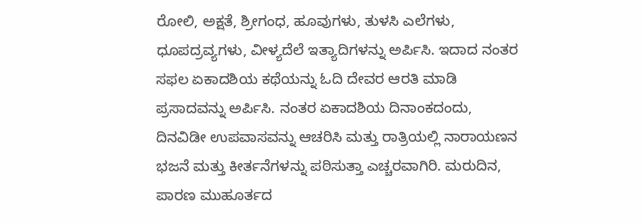ರೋಲಿ, ಅಕ್ಷತೆ, ಶ್ರೀಗಂಧ, ಹೂವುಗಳು, ತುಳಸಿ ಎಲೆಗಳು, ಧೂಪದ್ರವ್ಯಗಳು, ವೀಳ್ಯದೆಲೆ ಇತ್ಯಾದಿಗಳನ್ನು ಅರ್ಪಿಸಿ. ಇದಾದ ನಂತರ ಸಫಲ ಏಕಾದಶಿಯ ಕಥೆಯನ್ನು ಓದಿ ದೇವರ ಆರತಿ ಮಾಡಿ ಪ್ರಸಾದವನ್ನು ಅರ್ಪಿಸಿ. ನಂತರ ಏಕಾದಶಿಯ ದಿನಾಂಕದಂದು, ದಿನವಿಡೀ ಉಪವಾಸವನ್ನು ಆಚರಿಸಿ ಮತ್ತು ರಾತ್ರಿಯಲ್ಲಿ ನಾರಾಯಣನ ಭಜನೆ ಮತ್ತು ಕೀರ್ತನೆಗಳನ್ನು ಪಠಿಸುತ್ತಾ ಎಚ್ಚರವಾಗಿರಿ. ಮರುದಿನ, ಪಾರಣ ಮುಹೂರ್ತದ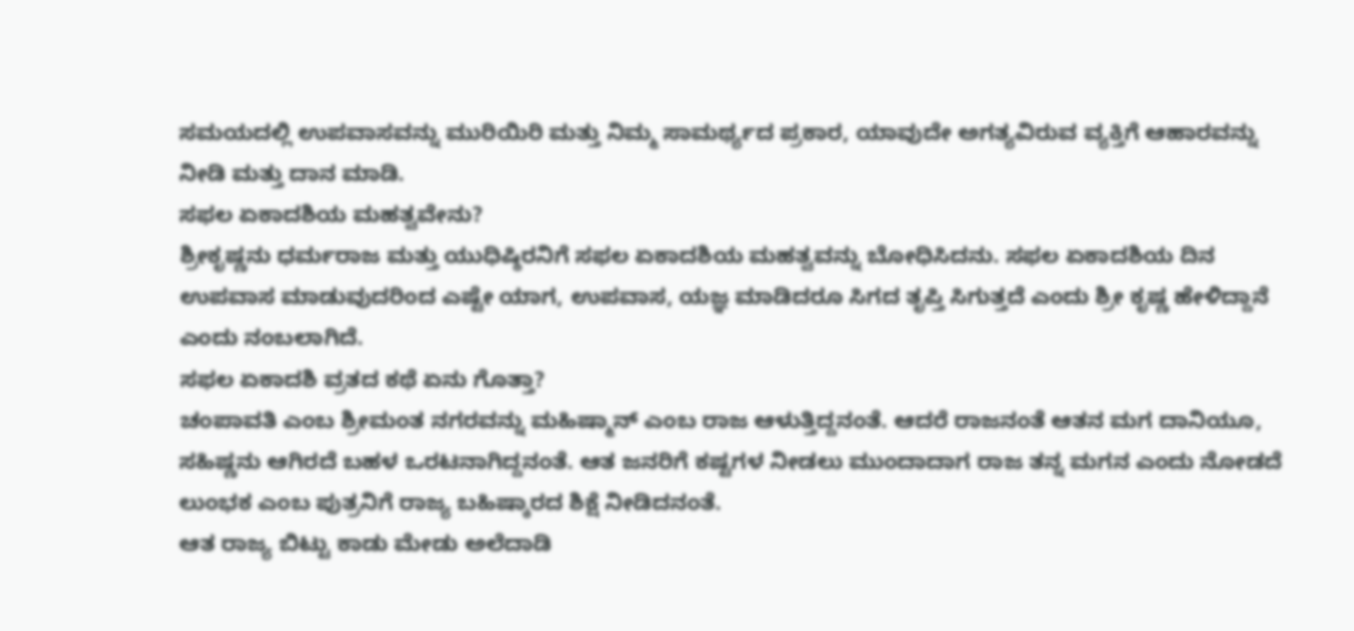ಸಮಯದಲ್ಲಿ ಉಪವಾಸವನ್ನು ಮುರಿಯಿರಿ ಮತ್ತು ನಿಮ್ಮ ಸಾಮರ್ಥ್ಯದ ಪ್ರಕಾರ, ಯಾವುದೇ ಅಗತ್ಯವಿರುವ ವ್ಯಕ್ತಿಗೆ ಆಹಾರವನ್ನು ನೀಡಿ ಮತ್ತು ದಾನ ಮಾಡಿ.
ಸಫಲ ಏಕಾದಶಿಯ ಮಹತ್ವವೇನು?
ಶ್ರೀಕೃಷ್ಣನು ಧರ್ಮರಾಜ ಮತ್ತು ಯುಧಿಷ್ಠಿರನಿಗೆ ಸಫಲ ಏಕಾದಶಿಯ ಮಹತ್ವವನ್ನು ಬೋಧಿಸಿದನು. ಸಫಲ ಏಕಾದಶಿಯ ದಿನ ಉಪವಾಸ ಮಾಡುವುದರಿಂದ ಎಷ್ಟೇ ಯಾಗ, ಉಪವಾಸ, ಯಜ್ಞ ಮಾಡಿದರೂ ಸಿಗದ ತೃಪ್ತಿ ಸಿಗುತ್ತದೆ ಎಂದು ಶ್ರೀ ಕೃಷ್ಣ ಹೇಳಿದ್ದಾನೆ ಎಂದು ನಂಬಲಾಗಿದೆ.
ಸಫಲ ಏಕಾದಶಿ ವ್ರತದ ಕಥೆ ಏನು ಗೊತ್ತಾ?
ಚಂಪಾವತಿ ಎಂಬ ಶ್ರೀಮಂತ ನಗರವನ್ನು ಮಹಿಷ್ಮಾನ್ ಎಂಬ ರಾಜ ಆಳುತ್ತಿದ್ದನಂತೆ. ಆದರೆ ರಾಜನಂತೆ ಆತನ ಮಗ ದಾನಿಯೂ, ಸಹಿಷ್ಣನು ಆಗಿರದೆ ಬಹಳ ಒರಟನಾಗಿದ್ದನಂತೆ. ಆತ ಜನರಿಗೆ ಕಷ್ಟಗಳ ನೀಡಲು ಮುಂದಾದಾಗ ರಾಜ ತನ್ನ ಮಗನ ಎಂದು ನೋಡದೆ ಲುಂಭಕ ಎಂಬ ಪುತ್ರನಿಗೆ ರಾಜ್ಯ ಬಹಿಷ್ಕಾರದ ಶಿಕ್ಷೆ ನೀಡಿದನಂತೆ.
ಆತ ರಾಜ್ಯ ಬಿಟ್ಟು ಕಾಡು ಮೇಡು ಅಲೆದಾಡಿ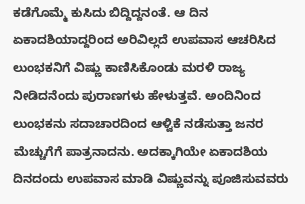ಕಡೆಗೊಮ್ಮೆ ಕುಸಿದು ಬಿದ್ದಿದ್ದನಂತೆ. ಆ ದಿನ ಏಕಾದಶಿಯಾದ್ದರಿಂದ ಅರಿವಿಲ್ಲದೆ ಉಪವಾಸ ಆಚರಿಸಿದ ಲುಂಭಕನಿಗೆ ವಿಷ್ಣು ಕಾಣಿಸಿಕೊಂಡು ಮರಳಿ ರಾಜ್ಯ ನೀಡಿದನೆಂದು ಪುರಾಣಗಳು ಹೇಳುತ್ತವೆ. ಅಂದಿನಿಂದ ಲುಂಭಕನು ಸದಾಚಾರದಿಂದ ಆಳ್ವಿಕೆ ನಡೆಸುತ್ತಾ ಜನರ ಮೆಚ್ಚುಗೆಗೆ ಪಾತ್ರನಾದನು. ಅದಕ್ಕಾಗಿಯೇ ಏಕಾದಶಿಯ ದಿನದಂದು ಉಪವಾಸ ಮಾಡಿ ವಿಷ್ಣುವನ್ನು ಪೂಜಿಸುವವರು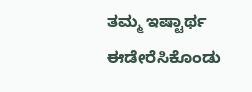ತಮ್ಮ ಇಷ್ಟಾರ್ಥ ಈಡೇರೆಸಿಕೊಂಡು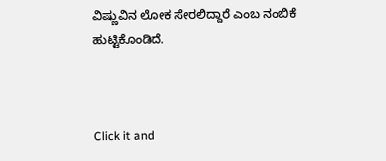ವಿಷ್ಣುವಿನ ಲೋಕ ಸೇರಲಿದ್ದಾರೆ ಎಂಬ ನಂಬಿಕೆ ಹುಟ್ಟಿಕೊಂಡಿದೆ.



Click it and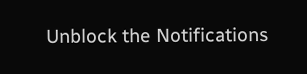Unblock the Notifications